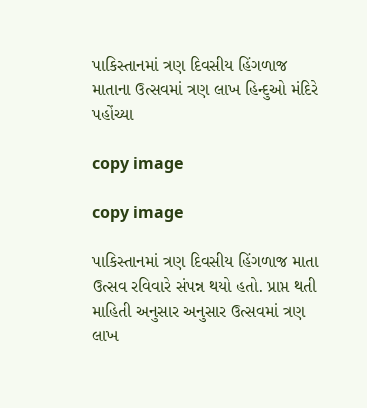પાકિસ્તાનમાં ત્રણ દિવસીય હિંગળાજ માતાના ઉત્સવમાં ત્રણ લાખ હિન્દુઓ મંદિરે પહોંચ્યા

copy image

copy image

પાકિસ્તાનમાં ત્રણ દિવસીય હિંગળાજ માતા ઉત્સવ રવિવારે સંપન્ન થયો હતો. પ્રાપ્ત થતી માહિતી અનુસાર અનુસાર ઉત્સવમાં ત્રણ લાખ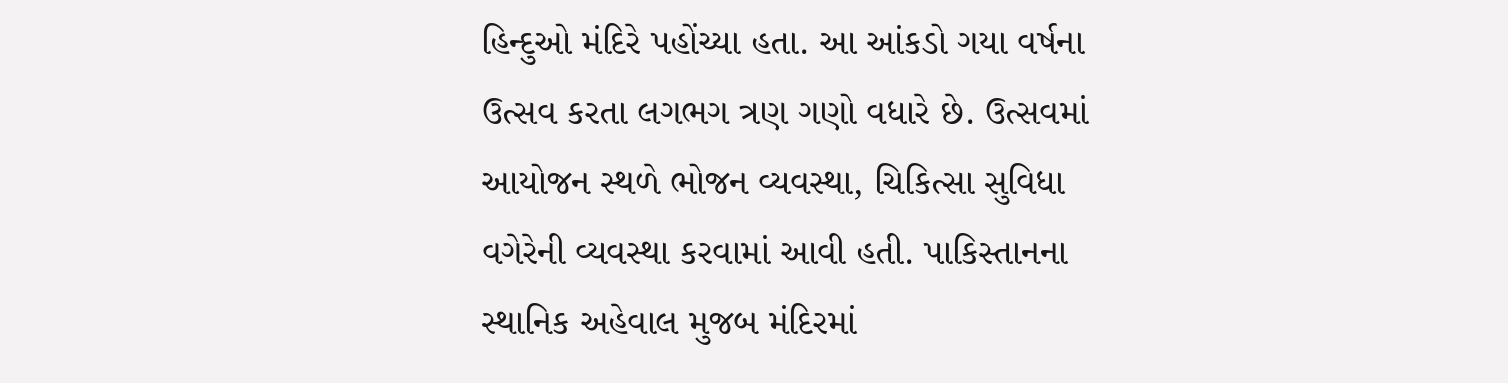હિન્દુઓ મંદિરે પહોંચ્યા હતા. આ આંકડો ગયા વર્ષના ઉત્સવ કરતા લગભગ ત્રણ ગણો વધારે છે. ઉત્સવમાં આયોજન સ્થળે ભોજન વ્યવસ્થા, ચિકિત્સા સુવિધા વગેરેની વ્યવસ્થા કરવામાં આવી હતી. પાકિસ્તાનના સ્થાનિક અહેવાલ મુજબ મંદિરમાં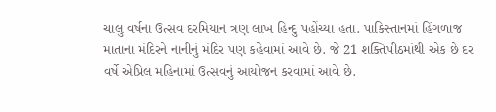ચાલુ વર્ષના ઉત્સવ દરમિયાન ત્રણ લાખ હિન્દુ પહોંચ્યા હતા. પાકિસ્તાનમાં હિંગળાજ માતાના મંદિરને નાનીનું મંદિર પણ કહેવામાં આવે છે. જે 21 શક્તિપીઠમાંથી એક છે દર વર્ષે એપ્રિલ મહિનામાં ઉત્સવનું આયોજન કરવામાં આવે છે.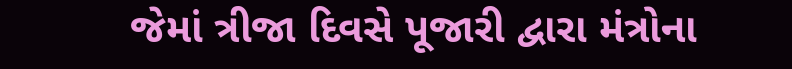જેમાં ત્રીજા દિવસે પૂજારી દ્વારા મંત્રોના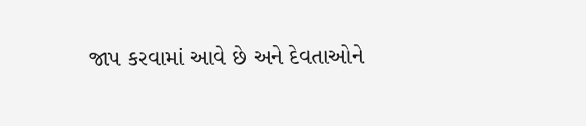જાપ કરવામાં આવે છે અને દેવતાઓને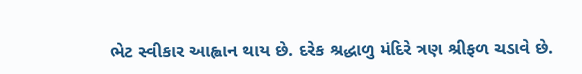ભેટ સ્વીકાર આહ્વાન થાય છે. દરેક શ્રદ્ધાળુ મંદિરે ત્રણ શ્રીફળ ચડાવે છે.